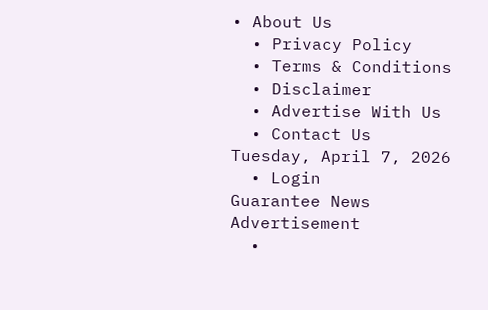• About Us
  • Privacy Policy
  • Terms & Conditions
  • Disclaimer
  • Advertise With Us
  • Contact Us
Tuesday, April 7, 2026
  • Login
Guarantee News
Advertisement
  •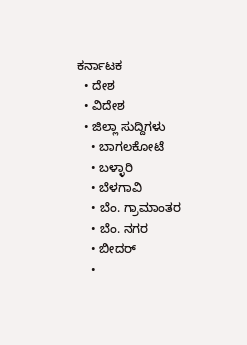ಕರ್ನಾಟಕ
  • ದೇಶ
  • ವಿದೇಶ
  • ಜಿಲ್ಲಾ ಸುದ್ದಿಗಳು
    • ಬಾಗಲಕೋಟೆ
    • ಬಳ್ಳಾರಿ
    • ಬೆಳಗಾವಿ
    • ಬೆಂ. ಗ್ರಾಮಾಂತರ
    • ಬೆಂ. ನಗರ
    • ಬೀದರ್
    •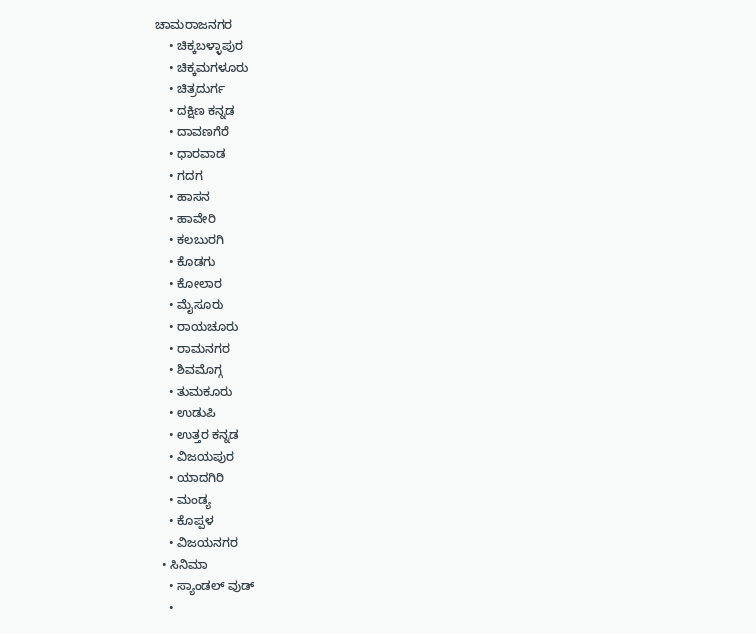ಚಾಮರಾಜನಗರ
    • ಚಿಕ್ಕಬಳ್ಳಾಪುರ
    • ಚಿಕ್ಕಮಗಳೂರು
    • ಚಿತ್ರದುರ್ಗ
    • ದಕ್ಷಿಣ ಕನ್ನಡ
    • ದಾವಣಗೆರೆ
    • ಧಾರವಾಡ
    • ಗದಗ
    • ಹಾಸನ
    • ಹಾವೇರಿ
    • ಕಲಬುರಗಿ
    • ಕೊಡಗು
    • ಕೋಲಾರ
    • ಮೈಸೂರು
    • ರಾಯಚೂರು
    • ರಾಮನಗರ
    • ಶಿವಮೊಗ್ಗ
    • ತುಮಕೂರು
    • ಉಡುಪಿ
    • ಉತ್ತರ ಕನ್ನಡ
    • ವಿಜಯಪುರ
    • ಯಾದಗಿರಿ
    • ಮಂಡ್ಯ
    • ಕೊಪ್ಪಳ
    • ವಿಜಯನಗರ
  • ಸಿನಿಮಾ
    • ಸ್ಯಾಂಡಲ್ ವುಡ್
    •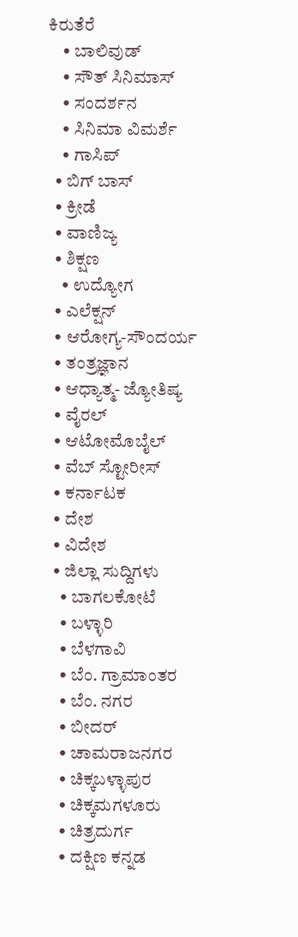ಕಿರುತೆರೆ
    • ಬಾಲಿವುಡ್
    • ಸೌತ್ ಸಿನಿಮಾಸ್
    • ಸಂದರ್ಶನ
    • ಸಿನಿಮಾ ವಿಮರ್ಶೆ
    • ಗಾಸಿಪ್
  • ಬಿಗ್ ಬಾಸ್
  • ಕ್ರೀಡೆ
  • ವಾಣಿಜ್ಯ
  • ಶಿಕ್ಷಣ
    • ಉದ್ಯೋಗ
  • ಎಲೆಕ್ಷನ್
  • ಆರೋಗ್ಯ-ಸೌಂದರ್ಯ
  • ತಂತ್ರಜ್ಞಾನ
  • ಆಧ್ಯಾತ್ಮ- ಜ್ಯೋತಿಷ್ಯ
  • ವೈರಲ್
  • ಆಟೋಮೊಬೈಲ್
  • ವೆಬ್ ಸ್ಟೋರೀಸ್
  • ಕರ್ನಾಟಕ
  • ದೇಶ
  • ವಿದೇಶ
  • ಜಿಲ್ಲಾ ಸುದ್ದಿಗಳು
    • ಬಾಗಲಕೋಟೆ
    • ಬಳ್ಳಾರಿ
    • ಬೆಳಗಾವಿ
    • ಬೆಂ. ಗ್ರಾಮಾಂತರ
    • ಬೆಂ. ನಗರ
    • ಬೀದರ್
    • ಚಾಮರಾಜನಗರ
    • ಚಿಕ್ಕಬಳ್ಳಾಪುರ
    • ಚಿಕ್ಕಮಗಳೂರು
    • ಚಿತ್ರದುರ್ಗ
    • ದಕ್ಷಿಣ ಕನ್ನಡ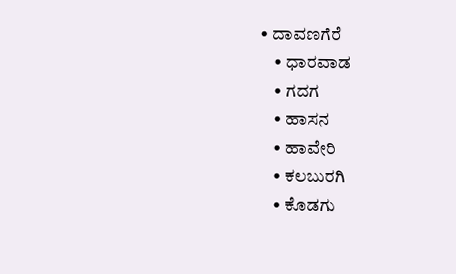• ದಾವಣಗೆರೆ
    • ಧಾರವಾಡ
    • ಗದಗ
    • ಹಾಸನ
    • ಹಾವೇರಿ
    • ಕಲಬುರಗಿ
    • ಕೊಡಗು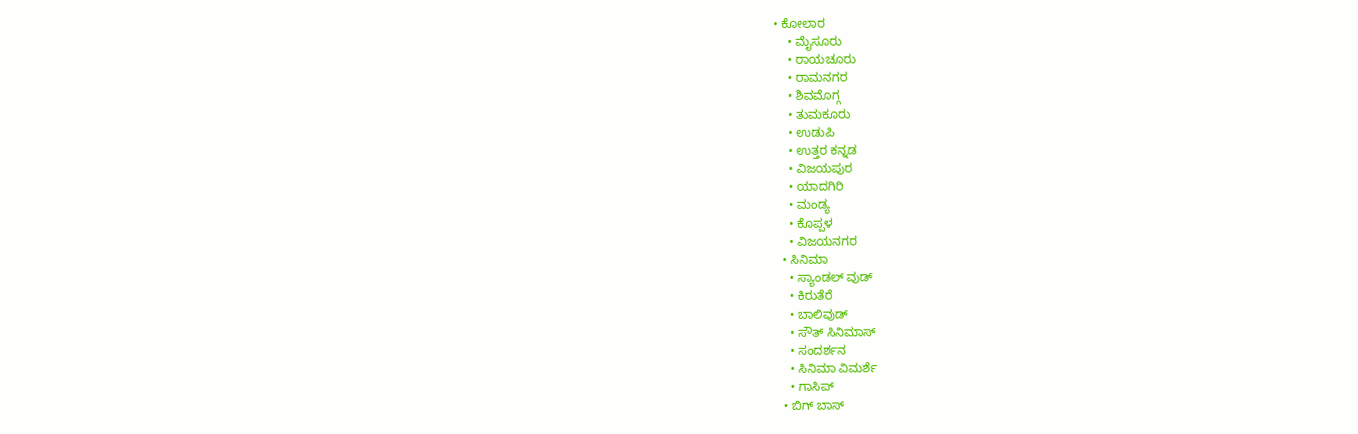• ಕೋಲಾರ
    • ಮೈಸೂರು
    • ರಾಯಚೂರು
    • ರಾಮನಗರ
    • ಶಿವಮೊಗ್ಗ
    • ತುಮಕೂರು
    • ಉಡುಪಿ
    • ಉತ್ತರ ಕನ್ನಡ
    • ವಿಜಯಪುರ
    • ಯಾದಗಿರಿ
    • ಮಂಡ್ಯ
    • ಕೊಪ್ಪಳ
    • ವಿಜಯನಗರ
  • ಸಿನಿಮಾ
    • ಸ್ಯಾಂಡಲ್ ವುಡ್
    • ಕಿರುತೆರೆ
    • ಬಾಲಿವುಡ್
    • ಸೌತ್ ಸಿನಿಮಾಸ್
    • ಸಂದರ್ಶನ
    • ಸಿನಿಮಾ ವಿಮರ್ಶೆ
    • ಗಾಸಿಪ್
  • ಬಿಗ್ ಬಾಸ್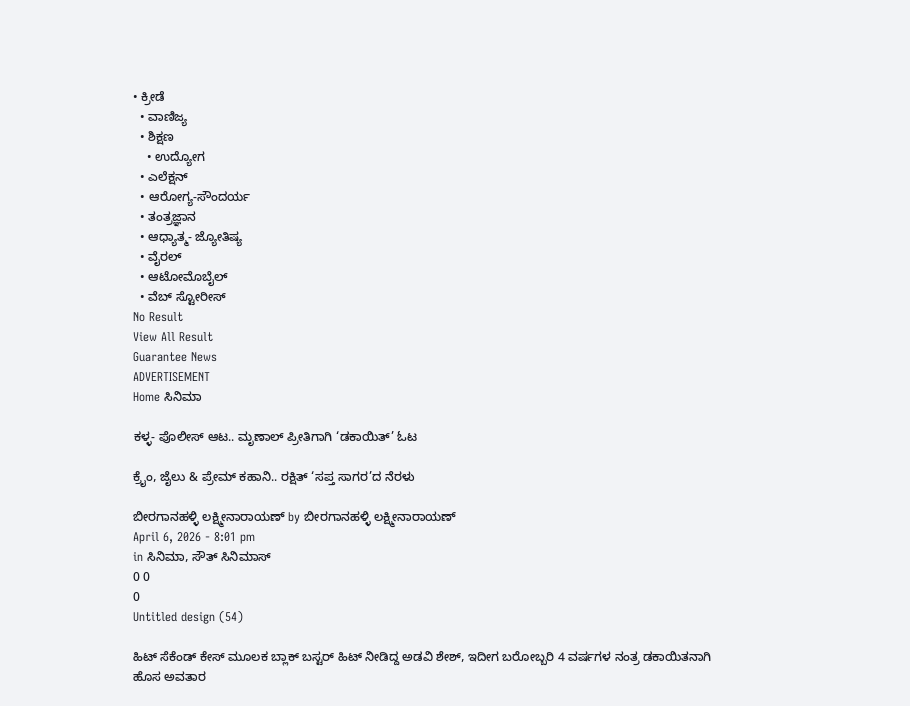• ಕ್ರೀಡೆ
  • ವಾಣಿಜ್ಯ
  • ಶಿಕ್ಷಣ
    • ಉದ್ಯೋಗ
  • ಎಲೆಕ್ಷನ್
  • ಆರೋಗ್ಯ-ಸೌಂದರ್ಯ
  • ತಂತ್ರಜ್ಞಾನ
  • ಆಧ್ಯಾತ್ಮ- ಜ್ಯೋತಿಷ್ಯ
  • ವೈರಲ್
  • ಆಟೋಮೊಬೈಲ್
  • ವೆಬ್ ಸ್ಟೋರೀಸ್
No Result
View All Result
Guarantee News
ADVERTISEMENT
Home ಸಿನಿಮಾ

ಕಳ್ಳ- ಪೊಲೀಸ್ ಆಟ.. ಮೃಣಾಲ್ ಪ್ರೀತಿಗಾಗಿ ‘ಡಕಾಯಿತ್’ ಓಟ

ಕ್ರೈಂ, ಜೈಲು & ಪ್ರೇಮ್ ಕಹಾನಿ.. ರಕ್ಷಿತ್ ‘ಸಪ್ತ ಸಾಗರ’ದ ನೆರಳು

ಬೀರಗಾನಹಳ್ಳಿ ಲಕ್ಷ್ಮೀನಾರಾಯಣ್ by ಬೀರಗಾನಹಳ್ಳಿ ಲಕ್ಷ್ಮೀನಾರಾಯಣ್
April 6, 2026 - 8:01 pm
in ಸಿನಿಮಾ, ಸೌತ್ ಸಿನಿಮಾಸ್
0 0
0
Untitled design (54)

ಹಿಟ್ ಸೆಕೆಂಡ್ ಕೇಸ್ ಮೂಲಕ ಬ್ಲಾಕ್‌‌ ಬಸ್ಟರ್ ಹಿಟ್ ನೀಡಿದ್ದ ಅಡವಿ ಶೇಶ್, ಇದೀಗ ಬರೋಬ್ಬರಿ 4 ವರ್ಷಗಳ ನಂತ್ರ ಡಕಾಯಿತನಾಗಿ ಹೊಸ ಅವತಾರ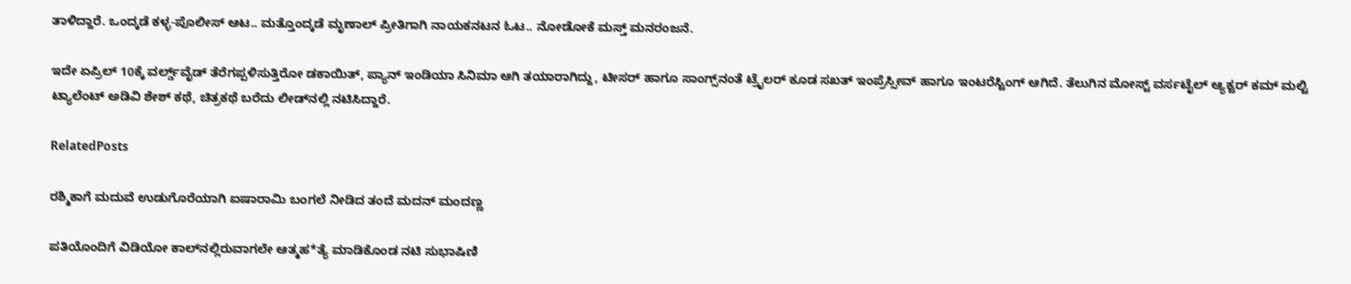ತಾಳಿದ್ದಾರೆ. ಒಂದ್ಕಡೆ ಕಳ್ಳ-ಪೊಲೀಸ್ ಆಟ.. ಮತ್ತೊಂದ್ಕಡೆ ಮೃಣಾಲ್ ಪ್ರೀತಿಗಾಗಿ ನಾಯಕನಟನ ಓಟ.. ನೋಡೋಕೆ ಮಸ್ತ್ ಮನರಂಜನೆ.

ಇದೇ ಏಪ್ರಿಲ್ 10ಕ್ಕೆ ವರ್ಲ್ಡ್‌‌ವೈಡ್ ತೆರೆಗಪ್ಪಳಿಸುತ್ತಿರೋ ಡಕಾಯಿತ್, ಪ್ಯಾನ್ ಇಂಡಿಯಾ ಸಿನಿಮಾ ಆಗಿ ತಯಾರಾಗಿದ್ದು, ಟೀಸರ್ ಹಾಗೂ ಸಾಂಗ್ಸ್‌‌ನಂತೆ ಟ್ರೈಲರ್ ಕೂಡ ಸಖತ್ ಇಂಪ್ರೆಸ್ಸೀವ್ ಹಾಗೂ ಇಂಟರೆಸ್ಟಿಂಗ್ ಆಗಿದೆ. ತೆಲುಗಿನ ಮೋಸ್ಟ್ ವರ್ಸಟೈಲ್ ಆ್ಯಕ್ಟರ್ ಕಮ್ ಮಲ್ಟಿ ಟ್ಯಾಲೆಂಟ್ ಅಡಿವಿ ಶೇಶ್ ಕಥೆ, ಚಿತ್ರಕಥೆ ಬರೆದು ಲೀಡ್‌‌ನಲ್ಲಿ ನಟಿಸಿದ್ದಾರೆ.

RelatedPosts

ರಶ್ಮಿಕಾಗೆ ಮದುವೆ ಉಡುಗೊರೆಯಾಗಿ ಐಷಾರಾಮಿ ಬಂಗಲೆ ನೀಡಿದ ತಂದೆ ಮದನ್ ಮಂದಣ್ಣ

ಪತಿಯೊಂದಿಗೆ ವಿಡಿಯೋ ಕಾಲ್‌ನಲ್ಲಿರುವಾಗಲೇ ಆತ್ಮಹ*ತ್ಯೆ ಮಾಡಿಕೊಂಡ ನಟಿ ಸುಭಾಷಿಣಿ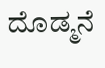ದೊಡ್ಮನೆ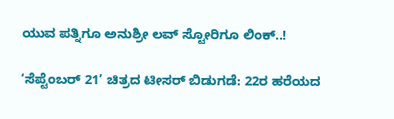ಯುವ ಪತ್ನಿಗೂ ಅನುಶ್ರೀ ಲವ್‌ ‌ಸ್ಟೋರಿಗೂ ಲಿಂಕ್..!

‘ಸೆಪ್ಟೆಂಬರ್ 21’ ಚಿತ್ರದ ಟೀಸರ್ ಬಿಡುಗಡೆ: 22ರ ಹರೆಯದ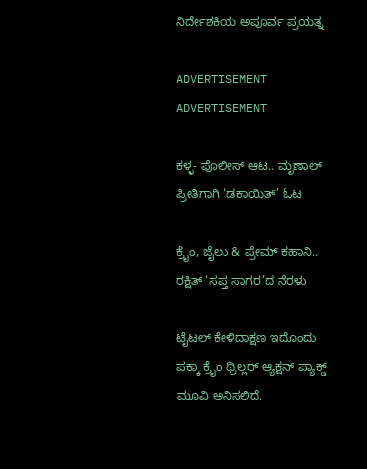ನಿರ್ದೇಶಕಿಯ ಅಪೂರ್ವ ಪ್ರಯತ್ನ

ADVERTISEMENT
ADVERTISEMENT

ಕಳ್ಳ- ಪೊಲೀಸ್ ಆಟ.. ಮೃಣಾಲ್ ಪ್ರೀತಿಗಾಗಿ ‘ಡಕಾಯಿತ್’ ಓಟ

ಕ್ರೈಂ, ಜೈಲು & ಪ್ರೇಮ್ ಕಹಾನಿ.. ರಕ್ಷಿತ್ ‘ಸಪ್ತ ಸಾಗರ’ದ ನೆರಳು

ಟೈಟಲ್ ಕೇಳಿದಾಕ್ಷಣ ಇದೊಂದು ಪಕ್ಕಾ ಕ್ರೈಂ ಥ್ರಿಲ್ಲರ್ ಆ್ಯಕ್ಷನ್ ಪ್ಯಾಕ್ಡ್ ಮೂವಿ ಅನಿಸಲಿದೆ.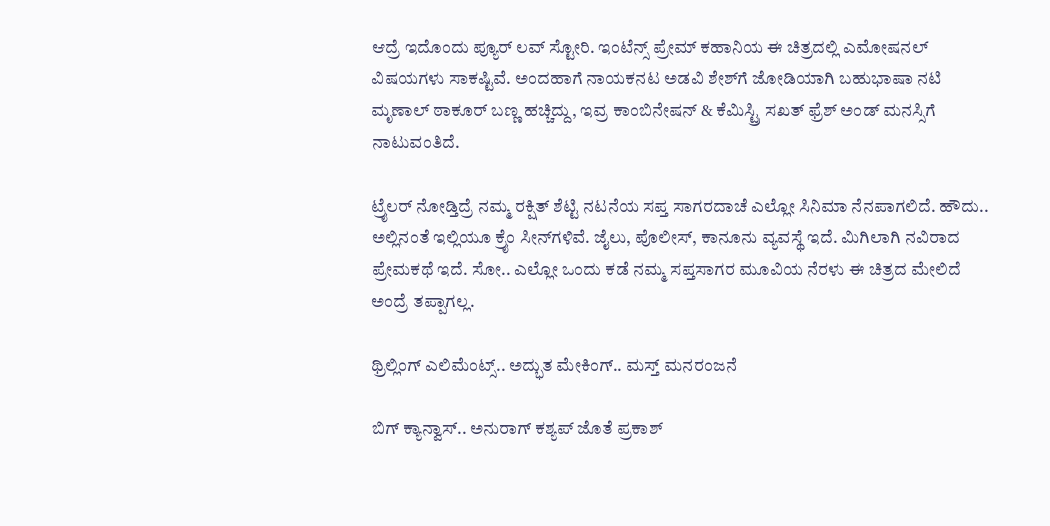ಆದ್ರೆ ಇದೊಂದು ಪ್ಯೂರ್ ಲವ್ ಸ್ಟೋರಿ. ಇಂಟೆನ್ಸ್ ಪ್ರೇಮ್ ಕಹಾನಿಯ ಈ ಚಿತ್ರದಲ್ಲಿ ಎಮೋಷನಲ್ ವಿಷಯಗಳು ಸಾಕಷ್ಟಿವೆ. ಅಂದಹಾಗೆ ನಾಯಕನಟ ಅಡವಿ ಶೇಶ್‌ಗೆ ಜೋಡಿಯಾಗಿ ಬಹುಭಾಷಾ ನಟಿ ಮೃಣಾಲ್ ಠಾಕೂರ್ ಬಣ್ಣ ಹಚ್ಚಿದ್ದು, ಇವ್ರ ಕಾಂಬಿನೇಷನ್‌ & ಕೆಮಿಸ್ಟ್ರಿ‌ ಸಖತ್ ಫ್ರೆಶ್ ಅಂಡ್ ಮನಸ್ಸಿಗೆ ನಾಟುವಂತಿದೆ.

ಟ್ರೈಲರ್ ನೋಡ್ತಿದ್ರೆ ನಮ್ಮ ರಕ್ಷಿತ್ ಶೆಟ್ಟಿ ನಟನೆಯ ಸಪ್ತ ಸಾಗರದಾಚೆ ಎಲ್ಲೋ ಸಿನಿಮಾ ನೆನಪಾಗಲಿದೆ. ಹೌದು.. ಅಲ್ಲಿನಂತೆ ಇಲ್ಲಿಯೂ ಕ್ರೈಂ ಸೀನ್‌‌ಗಳಿವೆ. ಜೈಲು, ಪೊಲೀಸ್, ಕಾನೂನು ವ್ಯವಸ್ಥೆ ಇದೆ. ಮಿಗಿಲಾಗಿ ನವಿರಾದ ಪ್ರೇಮಕಥೆ ಇದೆ. ಸೋ.. ಎಲ್ಲೋ ಒಂದು ಕಡೆ ನಮ್ಮ ಸಪ್ತಸಾಗರ ಮೂವಿಯ ನೆರಳು ಈ ಚಿತ್ರದ ಮೇಲಿದೆ ಅಂದ್ರೆ ತಪ್ಪಾಗಲ್ಲ.

ಥ್ರಿಲ್ಲಿಂಗ್ ಎಲಿಮೆಂಟ್ಸ್.. ಅದ್ಭುತ ಮೇಕಿಂಗ್.. ಮಸ್ತ್ ಮನರಂಜನೆ

ಬಿಗ್ ಕ್ಯಾನ್ವಾಸ್.. ಅನುರಾಗ್ ಕಶ್ಯಪ್ ಜೊತೆ ಪ್ರಕಾಶ್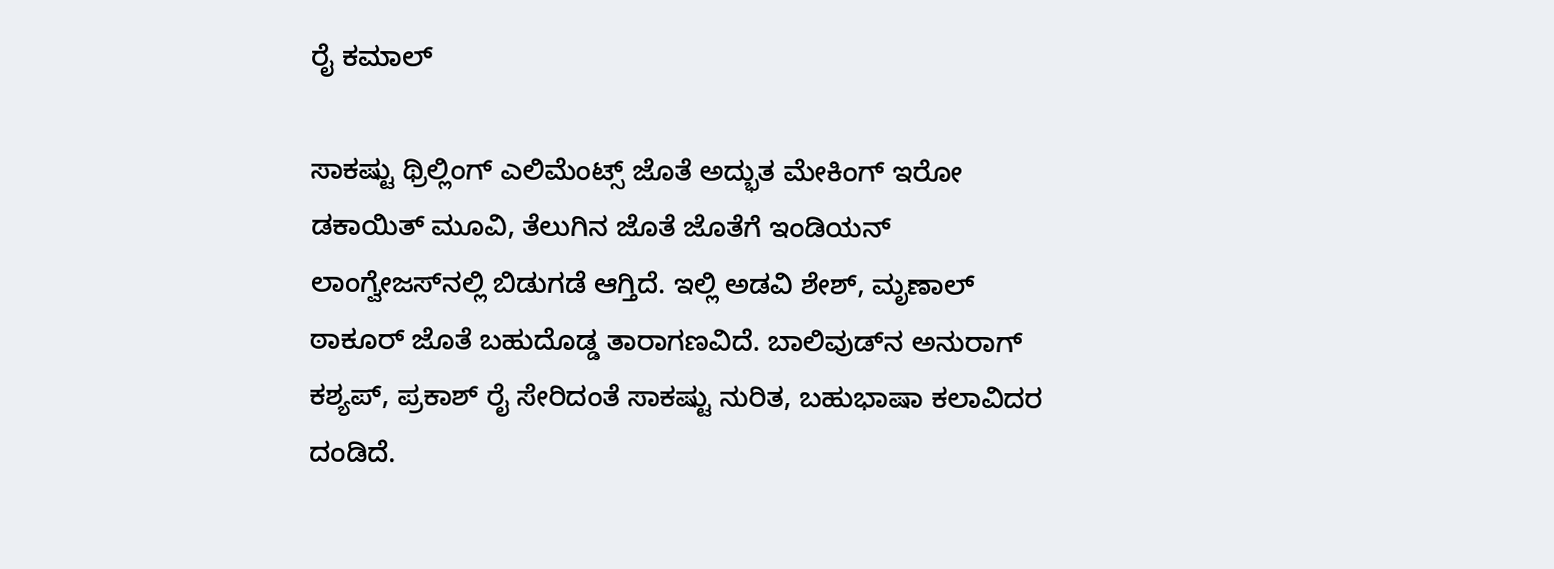ರೈ ಕಮಾಲ್

ಸಾಕಷ್ಟು ಥ್ರಿಲ್ಲಿಂಗ್ ಎಲಿಮೆಂಟ್ಸ್ ಜೊತೆ ಅದ್ಭುತ ಮೇಕಿಂಗ್ ಇರೋ ಡಕಾಯಿತ್ ಮೂವಿ, ತೆಲುಗಿನ ಜೊತೆ ಜೊತೆಗೆ ಇಂಡಿಯನ್ ಲಾಂಗ್ವೇಜಸ್‌‌ನಲ್ಲಿ ಬಿಡುಗಡೆ ಆಗ್ತಿದೆ. ಇಲ್ಲಿ ಅಡವಿ ಶೇಶ್, ಮೃಣಾಲ್ ಠಾಕೂರ್ ಜೊತೆ ಬಹುದೊಡ್ಡ ತಾರಾಗಣವಿದೆ. ಬಾಲಿವುಡ್‌ನ ಅನುರಾಗ್ ಕಶ್ಯಪ್, ಪ್ರಕಾಶ್ ರೈ ಸೇರಿದಂತೆ ಸಾಕಷ್ಟು ನುರಿತ, ಬಹುಭಾಷಾ ಕಲಾವಿದರ ದಂಡಿದೆ.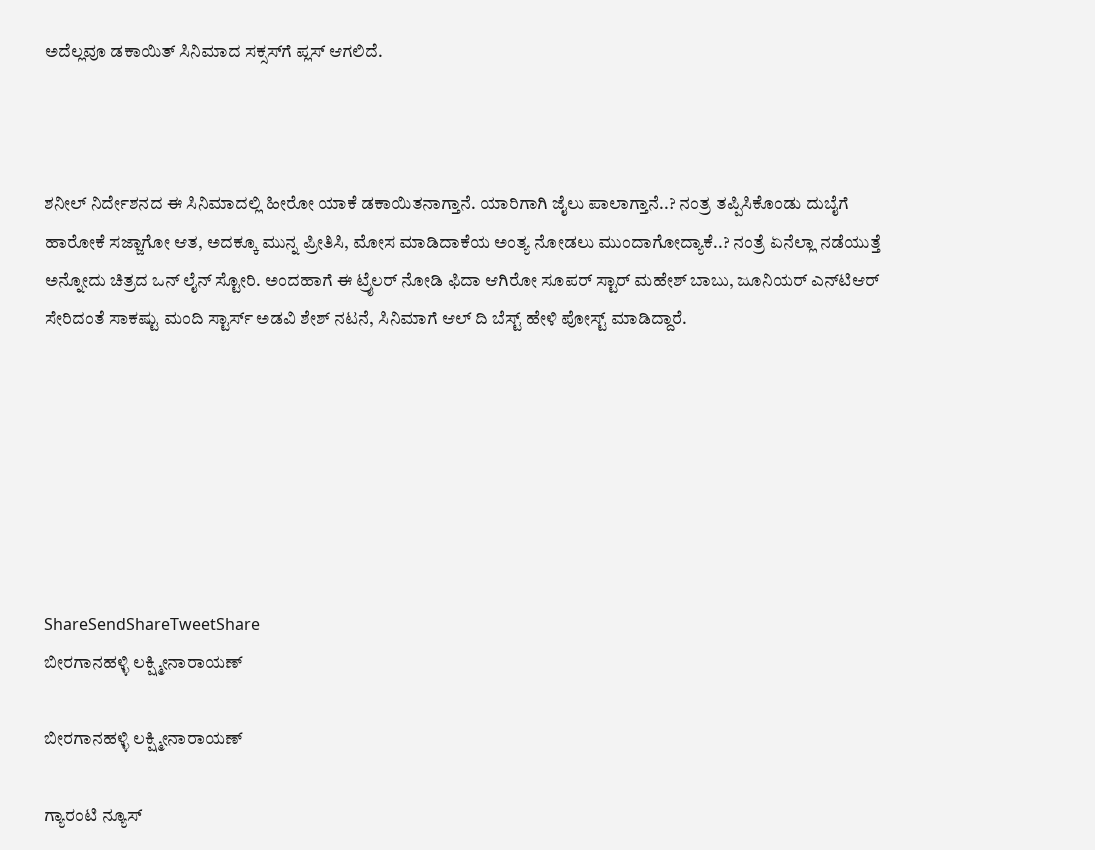ಅದೆಲ್ಲವೂ ಡಕಾಯಿತ್ ಸಿನಿಮಾದ ಸಕ್ಸಸ್‌ಗೆ ಪ್ಲಸ್ ಆಗಲಿದೆ.



ಶನೀಲ್ ನಿರ್ದೇಶನದ ಈ ಸಿನಿಮಾದಲ್ಲಿ ಹೀರೋ ಯಾಕೆ ಡಕಾಯಿತನಾಗ್ತಾನೆ. ಯಾರಿಗಾಗಿ ಜೈಲು ಪಾಲಾಗ್ತಾನೆ..? ನಂತ್ರ ತಪ್ಪಿಸಿಕೊಂಡು ದುಬೈಗೆ ಹಾರೋಕೆ ಸಜ್ಜಾಗೋ ಆತ, ಅದಕ್ಕೂ ಮುನ್ನ ಪ್ರೀತಿಸಿ, ಮೋಸ ಮಾಡಿದಾಕೆಯ ಅಂತ್ಯ ನೋಡಲು ಮುಂದಾಗೋದ್ಯಾಕೆ..? ನಂತ್ರೆ ಏನೆಲ್ಲಾ ನಡೆಯುತ್ತೆ ಅನ್ನೋದು ಚಿತ್ರದ ಒನ್ ಲೈನ್ ಸ್ಟೋರಿ. ಅಂದಹಾಗೆ ಈ ಟ್ರೈಲರ್ ನೋಡಿ ಫಿದಾ ಆಗಿರೋ ಸೂಪರ್ ಸ್ಟಾರ್ ಮಹೇಶ್ ಬಾಬು, ಜೂನಿಯರ್ ಎನ್‌ಟಿಆರ್ ಸೇರಿದಂತೆ ಸಾಕಷ್ಟು ಮಂದಿ ಸ್ಟಾರ್ಸ್ ಅಡವಿ ಶೇಶ್ ನಟನೆ, ಸಿನಿಮಾಗೆ ಆಲ್ ದಿ ಬೆಸ್ಟ್ ಹೇಳಿ ಪೋಸ್ಟ್ ಮಾಡಿದ್ದಾರೆ.







ShareSendShareTweetShare
ಬೀರಗಾನಹಳ್ಳಿ ಲಕ್ಷ್ಮೀನಾರಾಯಣ್

ಬೀರಗಾನಹಳ್ಳಿ ಲಕ್ಷ್ಮೀನಾರಾಯಣ್

ಗ್ಯಾರಂಟಿ ನ್ಯೂಸ್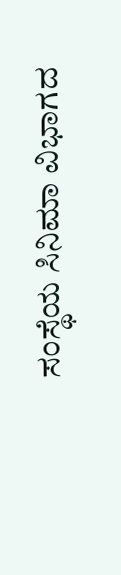ಸಂಸ್ಥೆಯ ಸಿನಿಮಾ ವಿಭಾಗದ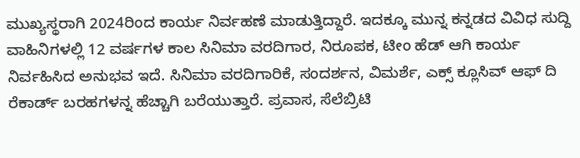ಮುಖ್ಯಸ್ಥರಾಗಿ 2024ರಿಂದ ಕಾರ್ಯ ನಿರ್ವಹಣೆ ಮಾಡುತ್ತಿದ್ದಾರೆ. ಇದಕ್ಕೂ ಮುನ್ನ ಕನ್ನಡದ ವಿವಿಧ ಸುದ್ದಿ ವಾಹಿನಿಗಳಲ್ಲಿ 12 ವರ್ಷಗಳ ಕಾಲ ಸಿನಿಮಾ ವರದಿಗಾರ, ನಿರೂಪಕ, ಟೀಂ ಹೆಡ್ ಆಗಿ ಕಾರ್ಯ ನಿರ್ವಹಿಸಿದ ಅನುಭವ ಇದೆ. ಸಿನಿಮಾ ವರದಿಗಾರಿಕೆ, ಸಂದರ್ಶನ, ವಿಮರ್ಶೆ, ಎಕ್ಸ್ ಕ್ಲೂಸಿವ್ ಆಫ್ ದಿ ರೆಕಾರ್ಡ್ ಬರಹಗಳನ್ನ ಹೆಚ್ಚಾಗಿ ಬರೆಯುತ್ತಾರೆ. ಪ್ರವಾಸ, ಸೆಲೆಬ್ರಿಟಿ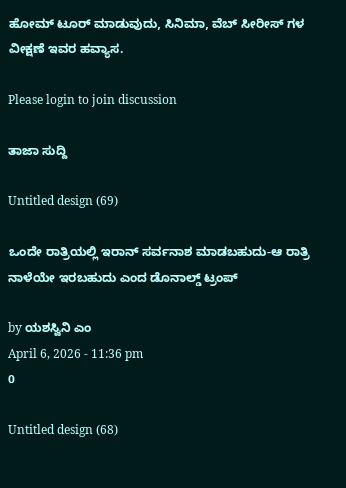ಹೋಮ್ ಟೂರ್ ಮಾಡುವುದು, ಸಿನಿಮಾ, ವೆಬ್ ಸೀರೀಸ್ ಗಳ ವೀಕ್ಷಣೆ ಇವರ ಹವ್ಯಾಸ.

Please login to join discussion

ತಾಜಾ ಸುದ್ದಿ

Untitled design (69)

ಒಂದೇ ರಾತ್ರಿಯಲ್ಲಿ ಇರಾನ್‌‌ ಸರ್ವನಾಶ ಮಾಡಬಹುದು-ಆ ರಾತ್ರಿ ನಾಳೆಯೇ ಇರಬಹುದು ಎಂದ ಡೊನಾಲ್ಡ್‌ ಟ್ರಂಪ್‌

by ಯಶಸ್ವಿನಿ ಎಂ
April 6, 2026 - 11:36 pm
0

Untitled design (68)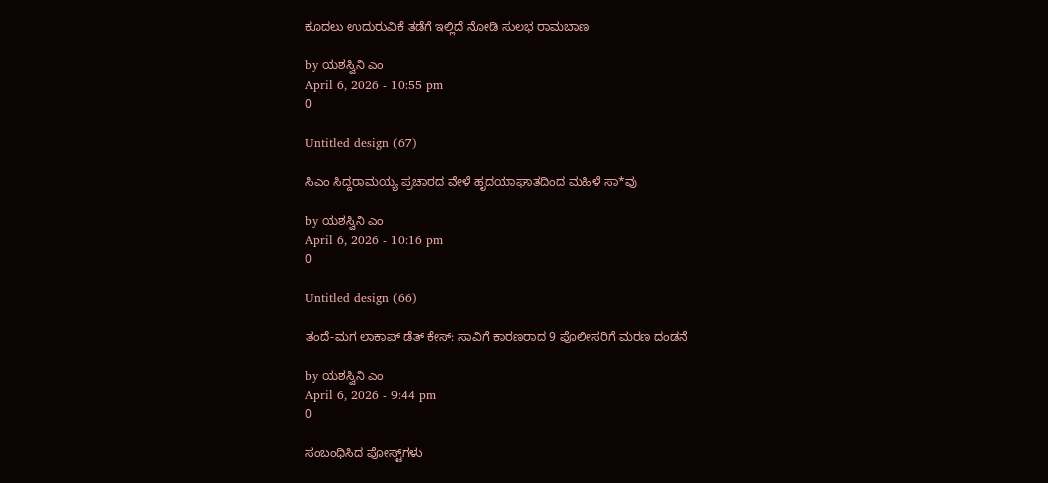ಕೂದಲು ಉದುರುವಿಕೆ ತಡೆಗೆ ಇಲ್ಲಿದೆ ನೋಡಿ ಸುಲಭ ರಾಮಬಾಣ

by ಯಶಸ್ವಿನಿ ಎಂ
April 6, 2026 - 10:55 pm
0

Untitled design (67)

ಸಿಎಂ ಸಿದ್ದರಾಮಯ್ಯ ಪ್ರಚಾರದ ವೇಳೆ ಹೃದಯಾಘಾತದಿಂದ ಮಹಿಳೆ ಸಾ*ವು

by ಯಶಸ್ವಿನಿ ಎಂ
April 6, 2026 - 10:16 pm
0

Untitled design (66)

ತಂದೆ-ಮಗ ಲಾಕಾಪ್‌ ಡೆತ್‌ ಕೇಸ್‌: ಸಾವಿಗೆ ಕಾರಣರಾದ 9 ಪೊಲೀಸರಿಗೆ ಮರಣ ದಂಡನೆ

by ಯಶಸ್ವಿನಿ ಎಂ
April 6, 2026 - 9:44 pm
0

ಸಂಬಂಧಿಸಿದ ಪೋಸ್ಟ್‌ಗಳು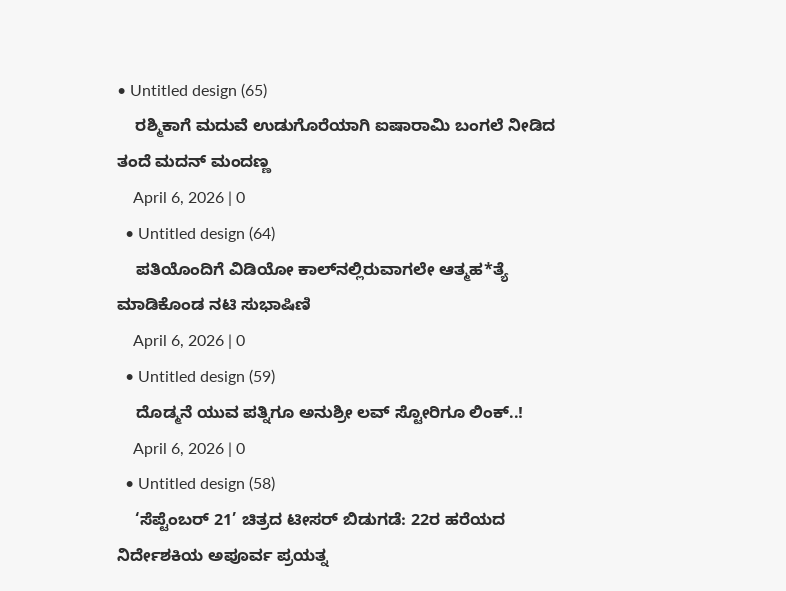• Untitled design (65)
    ರಶ್ಮಿಕಾಗೆ ಮದುವೆ ಉಡುಗೊರೆಯಾಗಿ ಐಷಾರಾಮಿ ಬಂಗಲೆ ನೀಡಿದ ತಂದೆ ಮದನ್ ಮಂದಣ್ಣ
    April 6, 2026 | 0
  • Untitled design (64)
    ಪತಿಯೊಂದಿಗೆ ವಿಡಿಯೋ ಕಾಲ್‌ನಲ್ಲಿರುವಾಗಲೇ ಆತ್ಮಹ*ತ್ಯೆ ಮಾಡಿಕೊಂಡ ನಟಿ ಸುಭಾಷಿಣಿ
    April 6, 2026 | 0
  • Untitled design (59)
    ದೊಡ್ಮನೆ ಯುವ ಪತ್ನಿಗೂ ಅನುಶ್ರೀ ಲವ್‌ ‌ಸ್ಟೋರಿಗೂ ಲಿಂಕ್..!
    April 6, 2026 | 0
  • Untitled design (58)
    ‘ಸೆಪ್ಟೆಂಬರ್ 21’ ಚಿತ್ರದ ಟೀಸರ್ ಬಿಡುಗಡೆ: 22ರ ಹರೆಯದ ನಿರ್ದೇಶಕಿಯ ಅಪೂರ್ವ ಪ್ರಯತ್ನ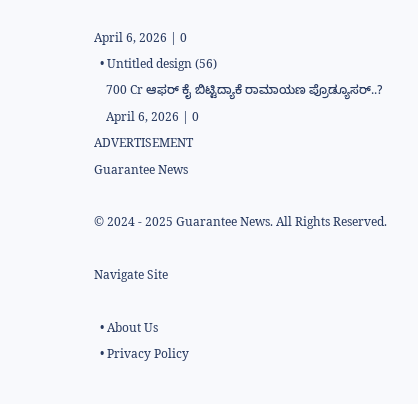April 6, 2026 | 0
  • Untitled design (56)
    700 Cr ಆಫರ್ ಕೈ ಬಿಟ್ಟಿದ್ಯಾಕೆ ರಾಮಾಯಣ ಪ್ರೊಡ್ಯೂಸರ್..?
    April 6, 2026 | 0
ADVERTISEMENT
Guarantee News

© 2024 - 2025 Guarantee News. All Rights Reserved.

Navigate Site

  • About Us
  • Privacy Policy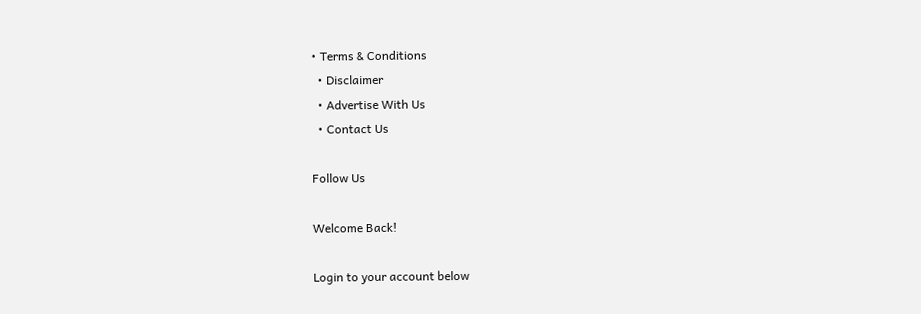• Terms & Conditions
  • Disclaimer
  • Advertise With Us
  • Contact Us

Follow Us

Welcome Back!

Login to your account below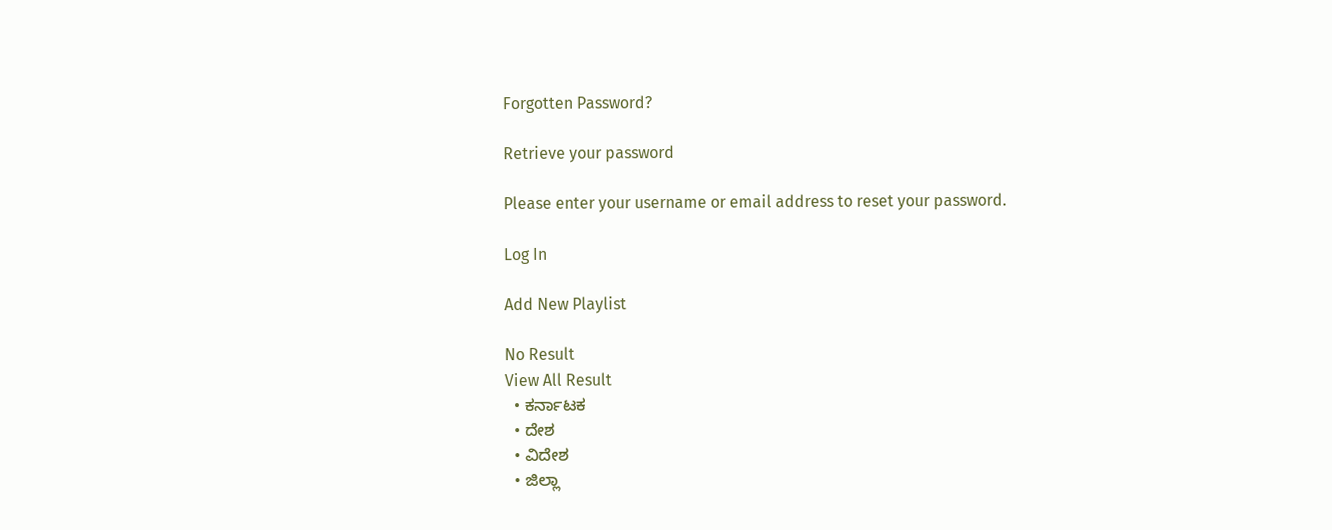Forgotten Password?

Retrieve your password

Please enter your username or email address to reset your password.

Log In

Add New Playlist

No Result
View All Result
  • ಕರ್ನಾಟಕ
  • ದೇಶ
  • ವಿದೇಶ
  • ಜಿಲ್ಲಾ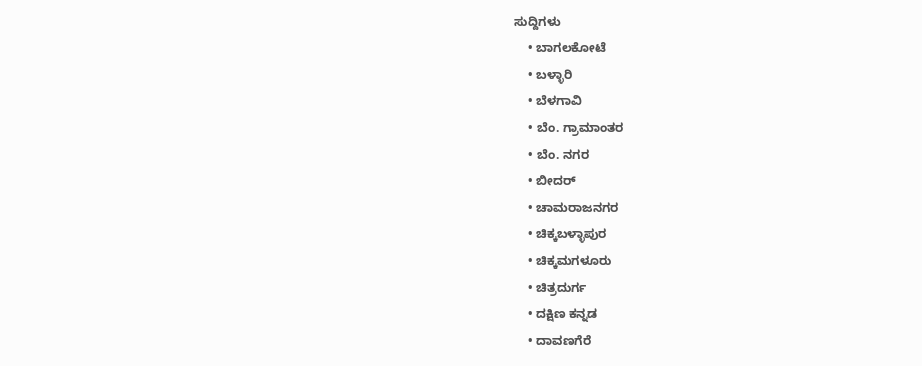ಸುದ್ದಿಗಳು
    • ಬಾಗಲಕೋಟೆ
    • ಬಳ್ಳಾರಿ
    • ಬೆಳಗಾವಿ
    • ಬೆಂ. ಗ್ರಾಮಾಂತರ
    • ಬೆಂ. ನಗರ
    • ಬೀದರ್
    • ಚಾಮರಾಜನಗರ
    • ಚಿಕ್ಕಬಳ್ಳಾಪುರ
    • ಚಿಕ್ಕಮಗಳೂರು
    • ಚಿತ್ರದುರ್ಗ
    • ದಕ್ಷಿಣ ಕನ್ನಡ
    • ದಾವಣಗೆರೆ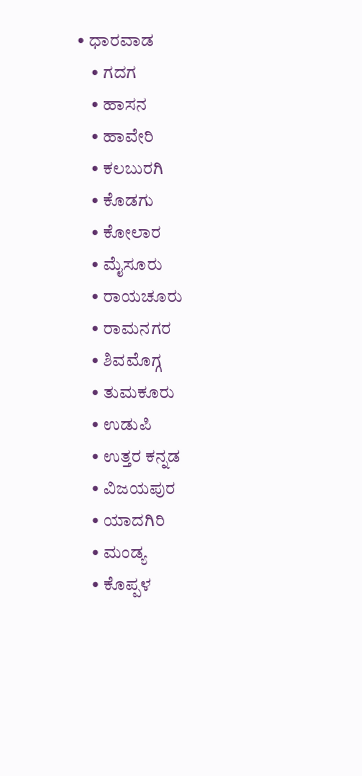• ಧಾರವಾಡ
    • ಗದಗ
    • ಹಾಸನ
    • ಹಾವೇರಿ
    • ಕಲಬುರಗಿ
    • ಕೊಡಗು
    • ಕೋಲಾರ
    • ಮೈಸೂರು
    • ರಾಯಚೂರು
    • ರಾಮನಗರ
    • ಶಿವಮೊಗ್ಗ
    • ತುಮಕೂರು
    • ಉಡುಪಿ
    • ಉತ್ತರ ಕನ್ನಡ
    • ವಿಜಯಪುರ
    • ಯಾದಗಿರಿ
    • ಮಂಡ್ಯ
    • ಕೊಪ್ಪಳ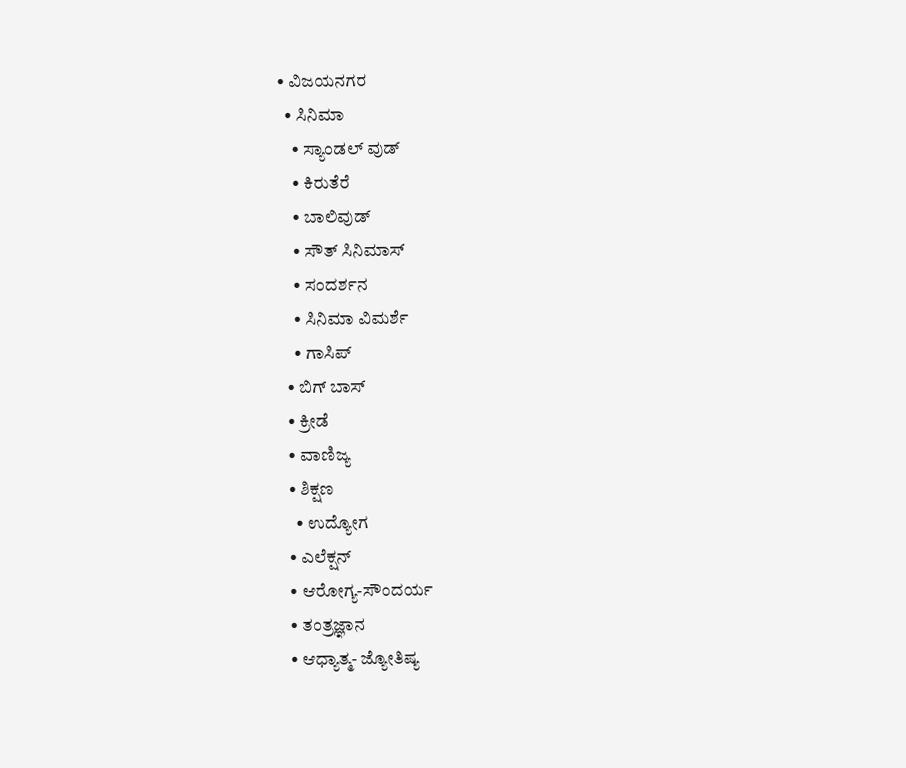• ವಿಜಯನಗರ
  • ಸಿನಿಮಾ
    • ಸ್ಯಾಂಡಲ್ ವುಡ್
    • ಕಿರುತೆರೆ
    • ಬಾಲಿವುಡ್
    • ಸೌತ್ ಸಿನಿಮಾಸ್
    • ಸಂದರ್ಶನ
    • ಸಿನಿಮಾ ವಿಮರ್ಶೆ
    • ಗಾಸಿಪ್
  • ಬಿಗ್ ಬಾಸ್
  • ಕ್ರೀಡೆ
  • ವಾಣಿಜ್ಯ
  • ಶಿಕ್ಷಣ
    • ಉದ್ಯೋಗ
  • ಎಲೆಕ್ಷನ್
  • ಆರೋಗ್ಯ-ಸೌಂದರ್ಯ
  • ತಂತ್ರಜ್ಞಾನ
  • ಆಧ್ಯಾತ್ಮ- ಜ್ಯೋತಿಷ್ಯ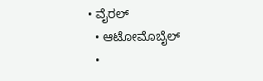• ವೈರಲ್
  • ಆಟೋಮೊಬೈಲ್
  •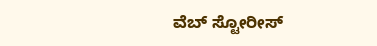ವೆಬ್ ಸ್ಟೋರೀಸ್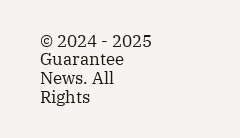© 2024 - 2025 Guarantee News. All Rights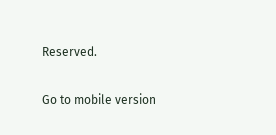Reserved.

Go to mobile version